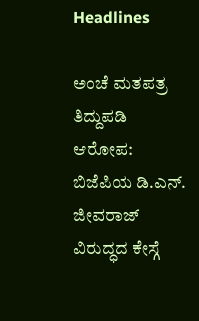Headlines

ಅಂಚೆ ಮತಪತ್ರ ತಿದ್ದುಪಡಿ ಆರೋಪ: ಬಿಜೆಪಿಯ ಡಿ.ಎನ್. ಜೀವರಾಜ್ ವಿರುದ್ಧದ ಕೇಸ್ಗೆ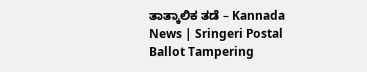ತಾತ್ಕಾಲಿಕ ತಡೆ – Kannada News | Sringeri Postal Ballot Tampering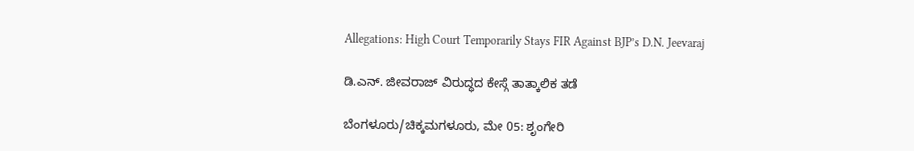Allegations: High Court Temporarily Stays FIR Against BJP’s D.N. Jeevaraj

ಡಿ.ಎನ್. ಜೀವರಾಜ್ ವಿರುದ್ಧದ ಕೇಸ್ಗೆ ತಾತ್ಕಾಲಿಕ ತಡೆ

ಬೆಂಗಳೂರು/ಚಿಕ್ಕಮಗಳೂರು, ಮೇ 05: ಶೃಂಗೇರಿ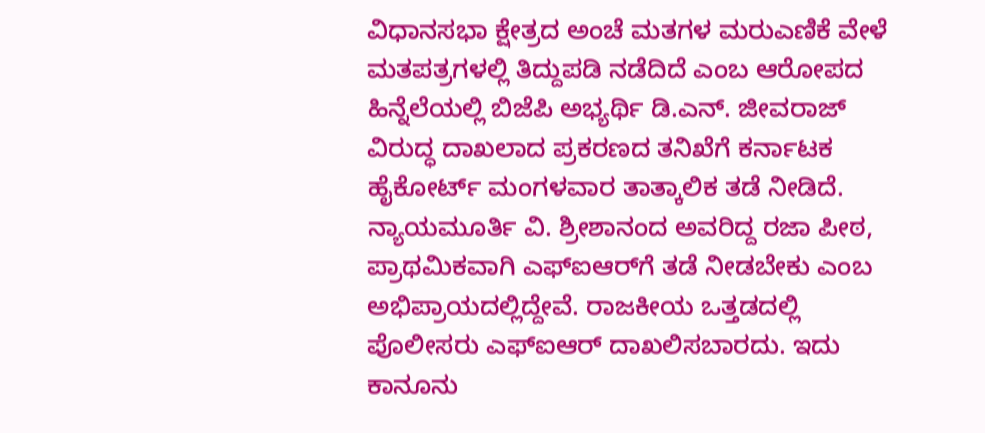ವಿಧಾನಸಭಾ ಕ್ಷೇತ್ರದ ಅಂಚೆ ಮತಗಳ ಮರುಎಣಿಕೆ ವೇಳೆ ಮತಪತ್ರಗಳಲ್ಲಿ ತಿದ್ದುಪಡಿ ನಡೆದಿದೆ ಎಂಬ ಆರೋಪದ ಹಿನ್ನೆಲೆಯಲ್ಲಿ ಬಿಜೆಪಿ ಅಭ್ಯರ್ಥಿ ಡಿ.ಎನ್. ಜೀವರಾಜ್ ವಿರುದ್ಧ ದಾಖಲಾದ ಪ್ರಕರಣದ ತನಿಖೆಗೆ ಕರ್ನಾಟಕ ಹೈಕೋರ್ಟ್ ಮಂಗಳವಾರ ತಾತ್ಕಾಲಿಕ ತಡೆ ನೀಡಿದೆ. ನ್ಯಾಯಮೂರ್ತಿ ವಿ. ಶ್ರೀಶಾನಂದ ಅವರಿದ್ದ ರಜಾ ಪೀಠ, ಪ್ರಾಥಮಿಕವಾಗಿ ಎಫ್‌ಐಆರ್‌ಗೆ ತಡೆ ನೀಡಬೇಕು ಎಂಬ ಅಭಿಪ್ರಾಯದಲ್ಲಿದ್ದೇವೆ. ರಾಜಕೀಯ ಒತ್ತಡದಲ್ಲಿ ಪೊಲೀಸರು ಎಫ್‌ಐಆರ್ ದಾಖಲಿಸಬಾರದು. ಇದು ಕಾನೂನು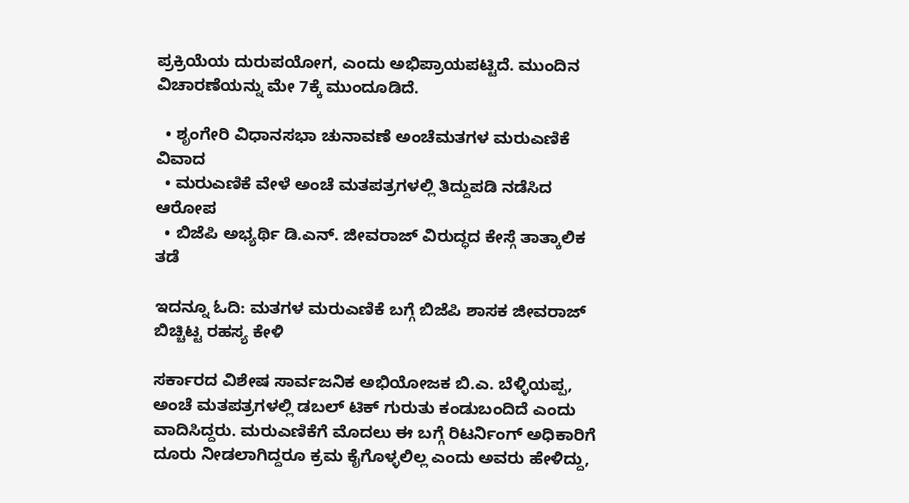ಪ್ರಕ್ರಿಯೆಯ ದುರುಪಯೋಗ, ಎಂದು ಅಭಿಪ್ರಾಯಪಟ್ಟಿದೆ. ಮುಂದಿನ ವಿಚಾರಣೆಯನ್ನು ಮೇ 7ಕ್ಕೆ ಮುಂದೂಡಿದೆ.

  • ಶೃಂಗೇರಿ ವಿಧಾನಸಭಾ ಚುನಾವಣೆ ಅಂಚೆಮತಗಳ ಮರುಎಣಿಕೆ ವಿವಾದ
  • ಮರುಎಣಿಕೆ ವೇಳೆ ಅಂಚೆ ಮತಪತ್ರಗಳಲ್ಲಿ ತಿದ್ದುಪಡಿ ನಡೆಸಿದ ಆರೋಪ
  • ಬಿಜೆಪಿ ಅಭ್ಯರ್ಥಿ ಡಿ.ಎನ್. ಜೀವರಾಜ್ ವಿರುದ್ಧದ ಕೇಸ್ಗೆ ತಾತ್ಕಾಲಿಕ ತಡೆ

ಇದನ್ನೂ ಓದಿ: ಮತಗಳ ಮರುಎಣಿಕೆ ಬಗ್ಗೆ ಬಿಜೆಪಿ ಶಾಸಕ ಜೀವರಾಜ್ ಬಿಚ್ಚಿಟ್ಟ ರಹಸ್ಯ ಕೇಳಿ

ಸರ್ಕಾರದ ವಿಶೇಷ ಸಾರ್ವಜನಿಕ ಅಭಿಯೋಜಕ ಬಿ.ಎ. ಬೆಳ್ಳಿಯಪ್ಪ, ಅಂಚೆ ಮತಪತ್ರಗಳಲ್ಲಿ ಡಬಲ್ ಟಿಕ್ ಗುರುತು ಕಂಡುಬಂದಿದೆ ಎಂದು ವಾದಿಸಿದ್ದರು. ಮರುಎಣಿಕೆಗೆ ಮೊದಲು ಈ ಬಗ್ಗೆ ರಿಟರ್ನಿಂಗ್ ಅಧಿಕಾರಿಗೆ ದೂರು ನೀಡಲಾಗಿದ್ದರೂ ಕ್ರಮ ಕೈಗೊಳ್ಳಲಿಲ್ಲ ಎಂದು ಅವರು ಹೇಳಿದ್ದು,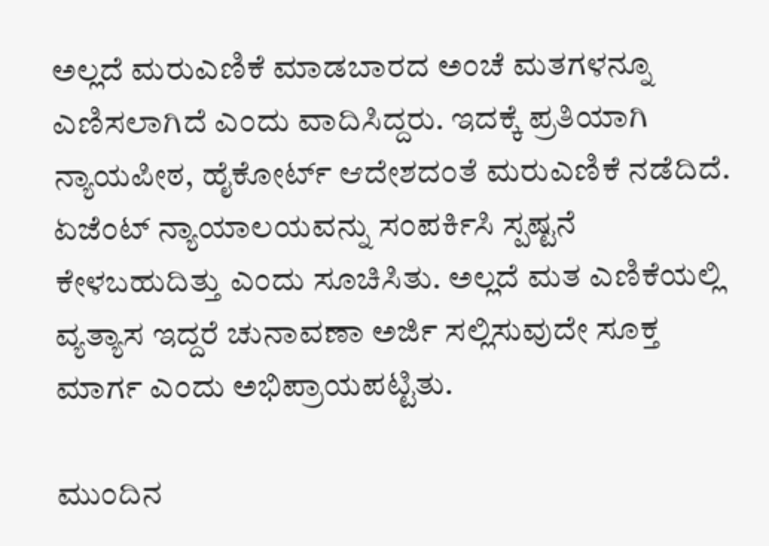ಅಲ್ಲದೆ ಮರುಎಣಿಕೆ ಮಾಡಬಾರದ ಅಂಚೆ ಮತಗಳನ್ನೂ ಎಣಿಸಲಾಗಿದೆ ಎಂದು ವಾದಿಸಿದ್ದರು. ಇದಕ್ಕೆ ಪ್ರತಿಯಾಗಿ ನ್ಯಾಯಪೀಠ, ಹೈಕೋರ್ಟ್ ಆದೇಶದಂತೆ ಮರುಎಣಿಕೆ ನಡೆದಿದೆ. ಏಜೆಂಟ್ ನ್ಯಾಯಾಲಯವನ್ನು ಸಂಪರ್ಕಿಸಿ ಸ್ಪಷ್ಟನೆ ಕೇಳಬಹುದಿತ್ತು ಎಂದು ಸೂಚಿಸಿತು. ಅಲ್ಲದೆ ಮತ ಎಣಿಕೆಯಲ್ಲಿ ವ್ಯತ್ಯಾಸ ಇದ್ದರೆ ಚುನಾವಣಾ ಅರ್ಜಿ ಸಲ್ಲಿಸುವುದೇ ಸೂಕ್ತ ಮಾರ್ಗ ಎಂದು ಅಭಿಪ್ರಾಯಪಟ್ಟಿತು.

ಮುಂದಿನ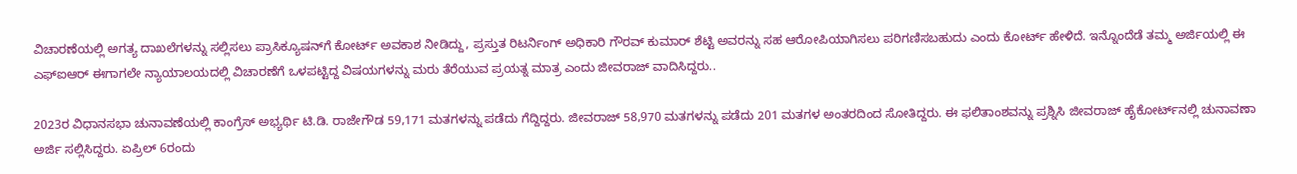ವಿಚಾರಣೆಯಲ್ಲಿ ಅಗತ್ಯ ದಾಖಲೆಗಳನ್ನು ಸಲ್ಲಿಸಲು ಪ್ರಾಸಿಕ್ಯೂಷನ್‌ಗೆ ಕೋರ್ಟ್ ಅವಕಾಶ ನೀಡಿದ್ದು, ಪ್ರಸ್ತುತ ರಿಟರ್ನಿಂಗ್ ಅಧಿಕಾರಿ ಗೌರವ್ ಕುಮಾರ್ ಶೆಟ್ಟಿ ಅವರನ್ನು ಸಹ ಆರೋಪಿಯಾಗಿಸಲು ಪರಿಗಣಿಸಬಹುದು ಎಂದು ಕೋರ್ಟ್ ಹೇಳಿದೆ. ಇನ್ನೊಂದೆಡೆ ತಮ್ಮ ಅರ್ಜಿಯಲ್ಲಿ ಈ ಎಫ್‌ಐಆರ್ ಈಗಾಗಲೇ ನ್ಯಾಯಾಲಯದಲ್ಲಿ ವಿಚಾರಣೆಗೆ ಒಳಪಟ್ಟಿದ್ದ ವಿಷಯಗಳನ್ನು ಮರು ತೆರೆಯುವ ಪ್ರಯತ್ನ ಮಾತ್ರ ಎಂದು ಜೀವರಾಜ್ ವಾದಿಸಿದ್ದರು..

2023ರ ವಿಧಾನಸಭಾ ಚುನಾವಣೆಯಲ್ಲಿ ಕಾಂಗ್ರೆಸ್ ಅಭ್ಯರ್ಥಿ ಟಿ.ಡಿ. ರಾಜೇಗೌಡ 59,171 ಮತಗಳನ್ನು ಪಡೆದು ಗೆದ್ದಿದ್ದರು. ಜೀವರಾಜ್ 58,970 ಮತಗಳನ್ನು ಪಡೆದು 201 ಮತಗಳ ಅಂತರದಿಂದ ಸೋತಿದ್ದರು. ಈ ಫಲಿತಾಂಶವನ್ನು ಪ್ರಶ್ನಿಸಿ ಜೀವರಾಜ್ ಹೈಕೋರ್ಟ್‌ನಲ್ಲಿ ಚುನಾವಣಾ ಅರ್ಜಿ ಸಲ್ಲಿಸಿದ್ದರು. ಏಪ್ರಿಲ್ 6ರಂದು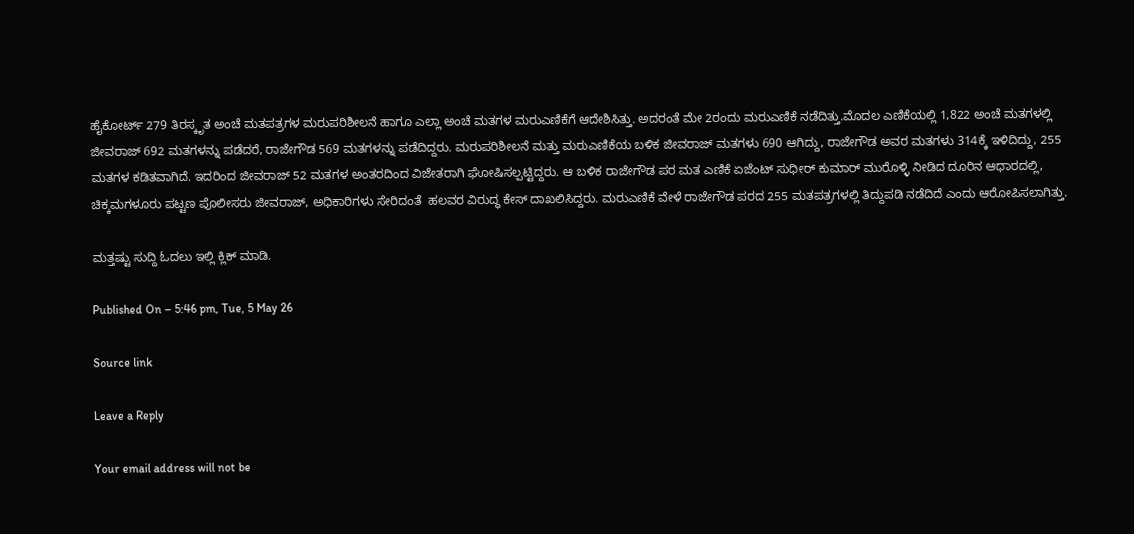ಹೈಕೋರ್ಟ್ 279 ತಿರಸ್ಕೃತ ಅಂಚೆ ಮತಪತ್ರಗಳ ಮರುಪರಿಶೀಲನೆ ಹಾಗೂ ಎಲ್ಲಾ ಅಂಚೆ ಮತಗಳ ಮರುಎಣಿಕೆಗೆ ಆದೇಶಿಸಿತ್ತು. ಅದರಂತೆ ಮೇ 2ರಂದು ಮರುಎಣಿಕೆ ನಡೆದಿತ್ತು.ಮೊದಲ ಎಣಿಕೆಯಲ್ಲಿ 1,822 ಅಂಚೆ ಮತಗಳಲ್ಲಿ ಜೀವರಾಜ್ 692 ಮತಗಳನ್ನು ಪಡೆದರೆ, ರಾಜೇಗೌಡ 569 ಮತಗಳನ್ನು ಪಡೆದಿದ್ದರು. ಮರುಪರಿಶೀಲನೆ ಮತ್ತು ಮರುಎಣಿಕೆಯ ಬಳಿಕ ಜೀವರಾಜ್ ಮತಗಳು 690 ಆಗಿದ್ದು, ರಾಜೇಗೌಡ ಅವರ ಮತಗಳು 314ಕ್ಕೆ ಇಳಿದಿದ್ದು, 255 ಮತಗಳ ಕಡಿತವಾಗಿದೆ. ಇದರಿಂದ ಜೀವರಾಜ್ 52 ಮತಗಳ ಅಂತರದಿಂದ ವಿಜೇತರಾಗಿ ಘೋಷಿಸಲ್ಪಟ್ಟಿದ್ದರು. ಆ ಬಳಿಕ ರಾಜೇಗೌಡ ಪರ ಮತ ಎಣಿಕೆ ಏಜೆಂಟ್ ಸುಧೀರ್ ಕುಮಾರ್ ಮುರೊಳ್ಳಿ ನೀಡಿದ ದೂರಿನ ಆಧಾರದಲ್ಲಿ, ಚಿಕ್ಕಮಗಳೂರು ಪಟ್ಟಣ ಪೊಲೀಸರು ಜೀವರಾಜ್, ಅಧಿಕಾರಿಗಳು ಸೇರಿದಂತೆ  ಹಲವರ ವಿರುದ್ಧ ಕೇಸ್ ದಾಖಲಿಸಿದ್ದರು. ಮರುಎಣಿಕೆ ವೇಳೆ ರಾಜೇಗೌಡ ಪರದ 255 ಮತಪತ್ರಗಳಲ್ಲಿ ತಿದ್ದುಪಡಿ ನಡೆದಿದೆ ಎಂದು ಆರೋಪಿಸಲಾಗಿತ್ತು.

ಮತ್ತಷ್ಟು ಸುದ್ದಿ ಓದಲು ಇಲ್ಲಿ ಕ್ಲಿಕ್ ಮಾಡಿ.

Published On – 5:46 pm, Tue, 5 May 26

Source link

Leave a Reply

Your email address will not be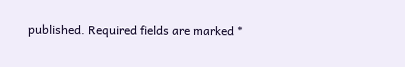published. Required fields are marked *